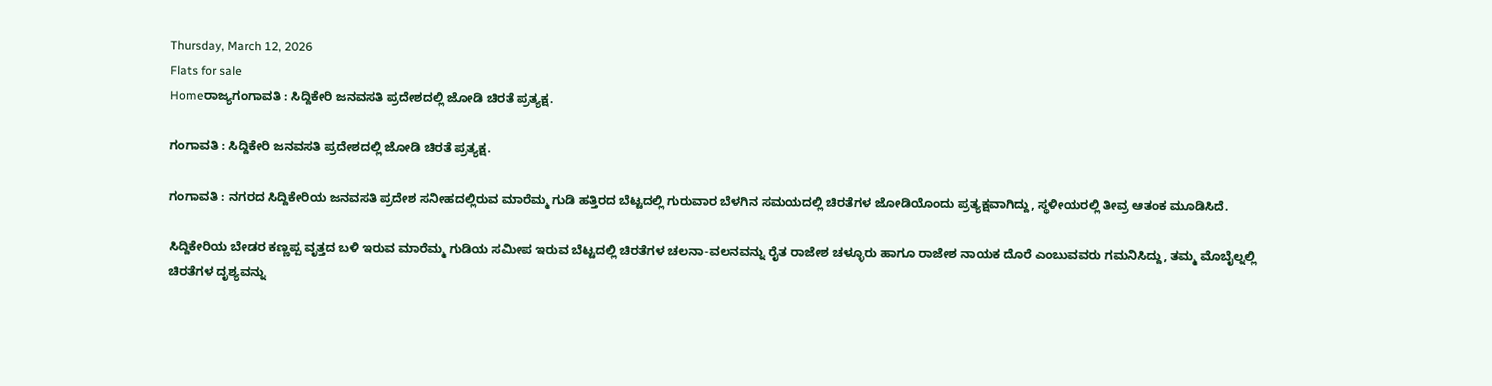Thursday, March 12, 2026
Flats for sale
Homeರಾಜ್ಯಗಂಗಾವತಿ : ಸಿದ್ದಿಕೇರಿ ಜನವಸತಿ ಪ್ರದೇಶದಲ್ಲಿ ಜೋಡಿ ಚಿರತೆ ಪ್ರತ್ಯಕ್ಷ.

ಗಂಗಾವತಿ : ಸಿದ್ದಿಕೇರಿ ಜನವಸತಿ ಪ್ರದೇಶದಲ್ಲಿ ಜೋಡಿ ಚಿರತೆ ಪ್ರತ್ಯಕ್ಷ.

ಗಂಗಾವತಿ : ನಗರದ ಸಿದ್ದಿಕೇರಿಯ ಜನವಸತಿ ಪ್ರದೇಶ ಸನೀಹದಲ್ಲಿರುವ ಮಾರೆಮ್ಮ ಗುಡಿ ಹತ್ತಿರದ ಬೆಟ್ಟದಲ್ಲಿ ಗುರುವಾರ ಬೆಳಗಿನ ಸಮಯದಲ್ಲಿ ಚಿರತೆಗಳ ಜೋಡಿಯೊಂದು ಪ್ರತ್ಯಕ್ಷವಾಗಿದ್ದು, ಸ್ಥಳೀಯರಲ್ಲಿ ತೀವ್ರ ಆತಂಕ ಮೂಡಿಸಿದೆ.

ಸಿದ್ದಿಕೇರಿಯ ಬೇಡರ ಕಣ್ಣಪ್ಪ ವೃತ್ತದ ಬಳಿ ಇರುವ ಮಾರೆಮ್ಮ ಗುಡಿಯ ಸಮೀಪ ಇರುವ ಬೆಟ್ಟದಲ್ಲಿ ಚಿರತೆಗಳ ಚಲನಾ-ವಲನವನ್ನು ರೈತ ರಾಜೇಶ ಚಳ್ಳೂರು ಹಾಗೂ ರಾಜೇಶ ನಾಯಕ ದೊರೆ ಎಂಬುವವರು ಗಮನಿಸಿದ್ದು, ತಮ್ಮ ಮೊಬೈಲ್ನಲ್ಲಿ ಚಿರತೆಗಳ ದೃಶ್ಯವನ್ನು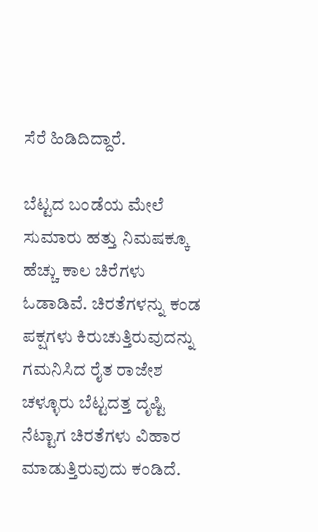ಸೆರೆ ಹಿಡಿದಿದ್ದಾರೆ.

ಬೆಟ್ಟದ ಬಂಡೆಯ ಮೇಲೆ ಸುಮಾರು ಹತ್ತು ನಿಮಷಕ್ಕೂ ಹೆಚ್ಚು ಕಾಲ ಚಿರೆಗಳು ಓಡಾಡಿವೆ. ಚಿರತೆಗಳನ್ನು ಕಂಡ ಪಕ್ಷಗಳು ಕಿರುಚುತ್ತಿರುವುದನ್ನು ಗಮನಿಸಿದ ರೈತ ರಾಜೇಶ ಚಳ್ಳೂರು ಬೆಟ್ಟದತ್ತ ದೃಷ್ಟಿ ನೆಟ್ಟಾಗ ಚಿರತೆಗಳು ವಿಹಾರ ಮಾಡುತ್ತಿರುವುದು ಕಂಡಿದೆ.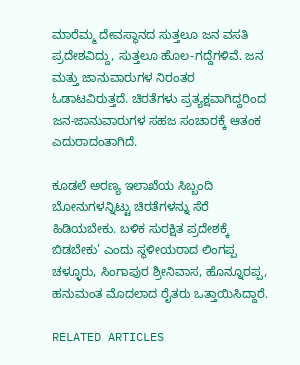ಮಾರೆಮ್ಮ ದೇವಸ್ಥಾನದ ಸುತ್ತಲೂ ಜನ ವಸತಿ ಪ್ರದೇಶವಿದ್ದು, ಸುತ್ತಲೂ ಹೊಲ-ಗದ್ದೆಗಳಿವೆ. ಜನ ಮತ್ತು ಜಾನುವಾರುಗಳ ನಿರಂತರ ಓಡಾಟವಿರುತ್ತದೆ. ಚಿರತೆಗಳು ಪ್ರತ್ಯಕ್ಷವಾಗಿದ್ದರಿಂದ ಜನ-ಜಾನುವಾರುಗಳ ಸಹಜ ಸಂಚಾರಕ್ಕೆ ಆತಂಕ ಎದುರಾದಂತಾಗಿದೆ.

ಕೂಡಲೆ ಅರಣ್ಯ ಇಲಾಖೆಯ ಸಿಬ್ಬಂದಿ ಬೋನುಗಳನ್ನಿಟ್ಟು ಚಿರತೆಗಳನ್ನು ಸೆರೆ ಹಿಡಿಯಬೇಕು. ಬಳಿಕ ಸುರಕ್ಷಿತ ಪ್ರದೇಶಕ್ಕೆ ಬಿಡಬೇಕು’ ಎಂದು ಸ್ಥಳೀಯರಾದ ಲಿಂಗಪ್ಪ ಚಳ್ಳೂರು, ಸಿಂಗಾಪುರ ಶ್ರೀನಿವಾಸ, ಹೊನ್ನೂರಪ್ಪ, ಹನುಮಂತ ಮೊದಲಾದ ರೈತರು ಒತ್ತಾಯಿಸಿದ್ದಾರೆ.

RELATED ARTICLES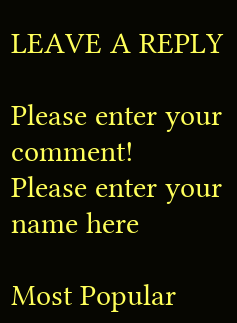LEAVE A REPLY

Please enter your comment!
Please enter your name here

Most Popular